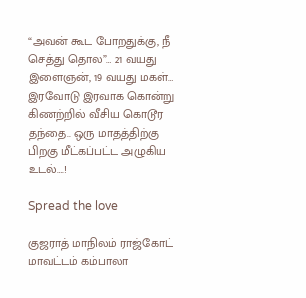“அவன் கூட போறதுக்கு, நீ செத்து தொல”… 21 வயது இளைஞன், 19 வயது மகள்… இரவோடு இரவாக கொன்று கிணற்றில் வீசிய கொடூர தந்தை.. ஒரு மாதத்திற்கு பிறகு மீட்கப்பட்ட அழுகிய உடல்….!

Spread the love

குஜராத் மாநிலம் ராஜ்கோட் மாவட்டம் கம்பாலா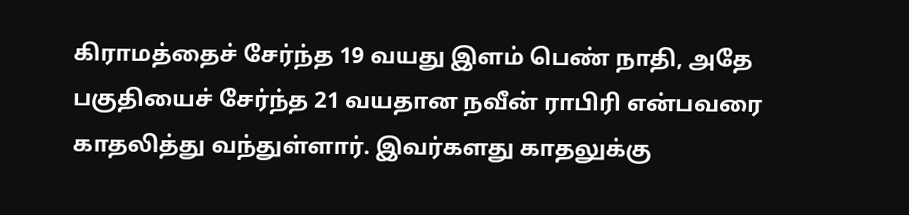கிராமத்தைச் சேர்ந்த 19 வயது இளம் பெண் நாதி, அதே பகுதியைச் சேர்ந்த 21 வயதான நவீன் ராபிரி என்பவரை காதலித்து வந்துள்ளார். இவர்களது காதலுக்கு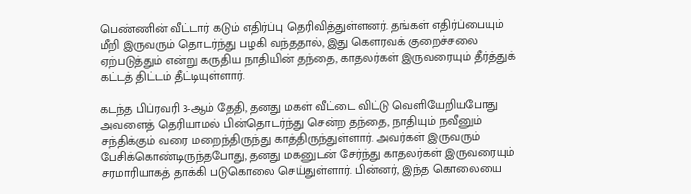பெண்ணின் வீட்டார் கடும் எதிர்ப்பு தெரிவித்துள்ளனர். தங்கள் எதிர்ப்பையும் மீறி இருவரும் தொடர்ந்து பழகி வந்ததால், இது கௌரவக் குறைச்சலை ஏற்படுத்தும் என்று கருதிய நாதியின் தந்தை, காதலர்கள் இருவரையும் தீர்த்துக் கட்டத் திட்டம் தீட்டியுள்ளார்.

கடந்த பிப்ரவரி 3-ஆம் தேதி, தனது மகள் வீட்டை விட்டு வெளியேறியபோது அவளைத் தெரியாமல் பின்தொடர்ந்து சென்ற தந்தை, நாதியும் நவீனும் சந்திக்கும் வரை மறைந்திருந்து காத்திருந்துள்ளார். அவர்கள் இருவரும் பேசிக்கொண்டிருந்தபோது, தனது மகனுடன் சேர்ந்து காதலர்கள் இருவரையும் சரமாரியாகத் தாக்கி படுகொலை செய்துள்ளார். பின்னர், இந்த கொலையை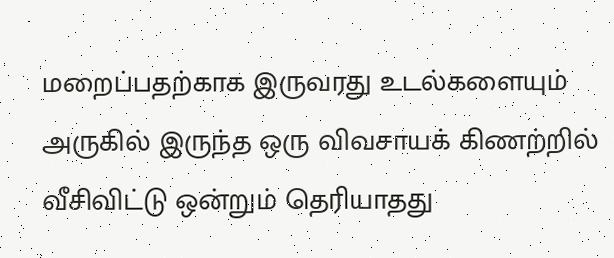மறைப்பதற்காக இருவரது உடல்களையும் அருகில் இருந்த ஒரு விவசாயக் கிணற்றில் வீசிவிட்டு ஒன்றும் தெரியாதது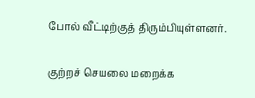போல் வீட்டிற்குத் திரும்பியுள்ளனர்.

குற்றச் செயலை மறைக்க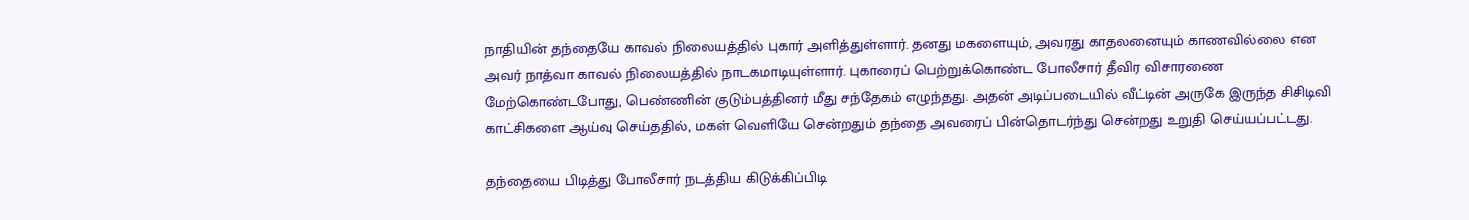நாதியின் தந்தையே காவல் நிலையத்தில் புகார் அளித்துள்ளார். தனது மகளையும், அவரது காதலனையும் காணவில்லை என அவர் நாத்வா காவல் நிலையத்தில் நாடகமாடியுள்ளார். புகாரைப் பெற்றுக்கொண்ட போலீசார் தீவிர விசாரணை மேற்கொண்டபோது, பெண்ணின் குடும்பத்தினர் மீது சந்தேகம் எழுந்தது. அதன் அடிப்படையில் வீட்டின் அருகே இருந்த சிசிடிவி காட்சிகளை ஆய்வு செய்ததில், மகள் வெளியே சென்றதும் தந்தை அவரைப் பின்தொடர்ந்து சென்றது உறுதி செய்யப்பட்டது.

தந்தையை பிடித்து போலீசார் நடத்திய கிடுக்கிப்பிடி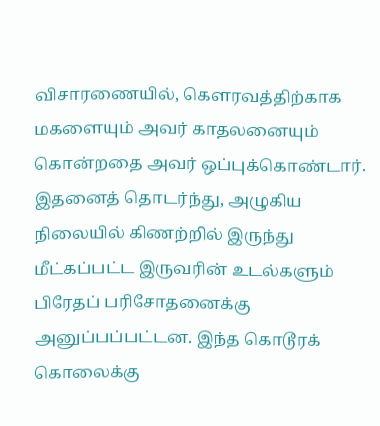விசாரணையில், கௌரவத்திற்காக மகளையும் அவர் காதலனையும் கொன்றதை அவர் ஒப்புக்கொண்டார். இதனைத் தொடர்ந்து, அழுகிய நிலையில் கிணற்றில் இருந்து மீட்கப்பட்ட இருவரின் உடல்களும் பிரேதப் பரிசோதனைக்கு அனுப்பப்பட்டன. இந்த கொடூரக் கொலைக்கு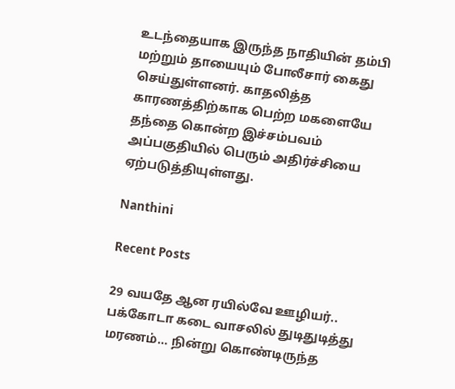உடந்தையாக இருந்த நாதியின் தம்பி மற்றும் தாயையும் போலீசார் கைது செய்துள்ளனர். காதலித்த காரணத்திற்காக பெற்ற மகளையே தந்தை கொன்ற இச்சம்பவம் அப்பகுதியில் பெரும் அதிர்ச்சியை ஏற்படுத்தியுள்ளது.

Nanthini

Recent Posts

29 வயதே ஆன ரயில்வே ஊழியர்.. பக்கோடா கடை வாசலில் துடிதுடித்து மரணம்… நின்று கொண்டிருந்த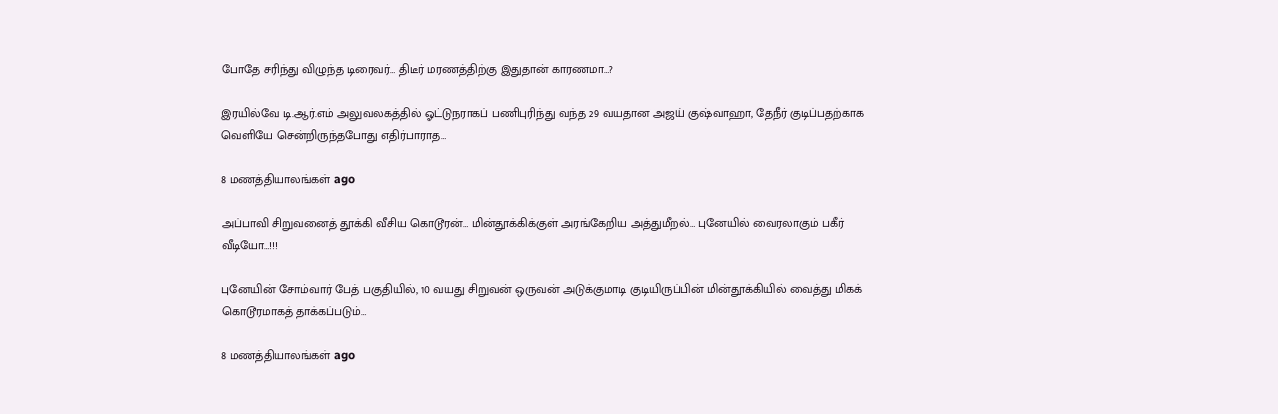போதே சரிந்து விழுந்த டிரைவர்… திடீர் மரணத்திற்கு இதுதான் காரணமா…?

இரயில்வே டி.ஆர்.எம் அலுவலகத்தில் ஓட்டுநராகப் பணிபுரிந்து வந்த 29 வயதான அஜய் குஷ்வாஹா, தேநீர் குடிப்பதற்காக வெளியே சென்றிருந்தபோது எதிர்பாராத…

8 மணத்தியாலங்கள் ago

அப்பாவி சிறுவனைத் தூக்கி வீசிய கொடூரன்… மின்தூக்கிக்குள் அரங்கேறிய அத்துமீறல்… புனேயில் வைரலாகும் பகீர் வீடியோ…!!!

புனேயின் சோம்வார் பேத் பகுதியில், 10 வயது சிறுவன் ஒருவன் அடுக்குமாடி குடியிருப்பின் மின்தூக்கியில் வைத்து மிகக் கொடூரமாகத் தாக்கப்படும்…

8 மணத்தியாலங்கள் ago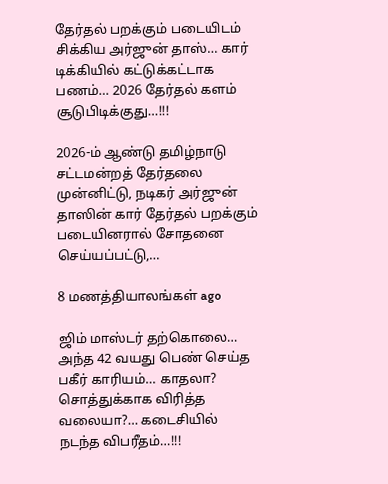தேர்தல் பறக்கும் படையிடம் சிக்கிய அர்ஜுன் தாஸ்… கார் டிக்கியில் கட்டுக்கட்டாக பணம்… 2026 தேர்தல் களம் சூடுபிடிக்குது…!!!

2026-ம் ஆண்டு தமிழ்நாடு சட்டமன்றத் தேர்தலை முன்னிட்டு, நடிகர் அர்ஜுன் தாஸின் கார் தேர்தல் பறக்கும் படையினரால் சோதனை செய்யப்பட்டு,…

8 மணத்தியாலங்கள் ago

ஜிம் மாஸ்டர் தற்கொலை… அந்த 42 வயது பெண் செய்த பகீர் காரியம்… காதலா? சொத்துக்காக விரித்த வலையா?… கடைசியில் நடந்த விபரீதம்…!!!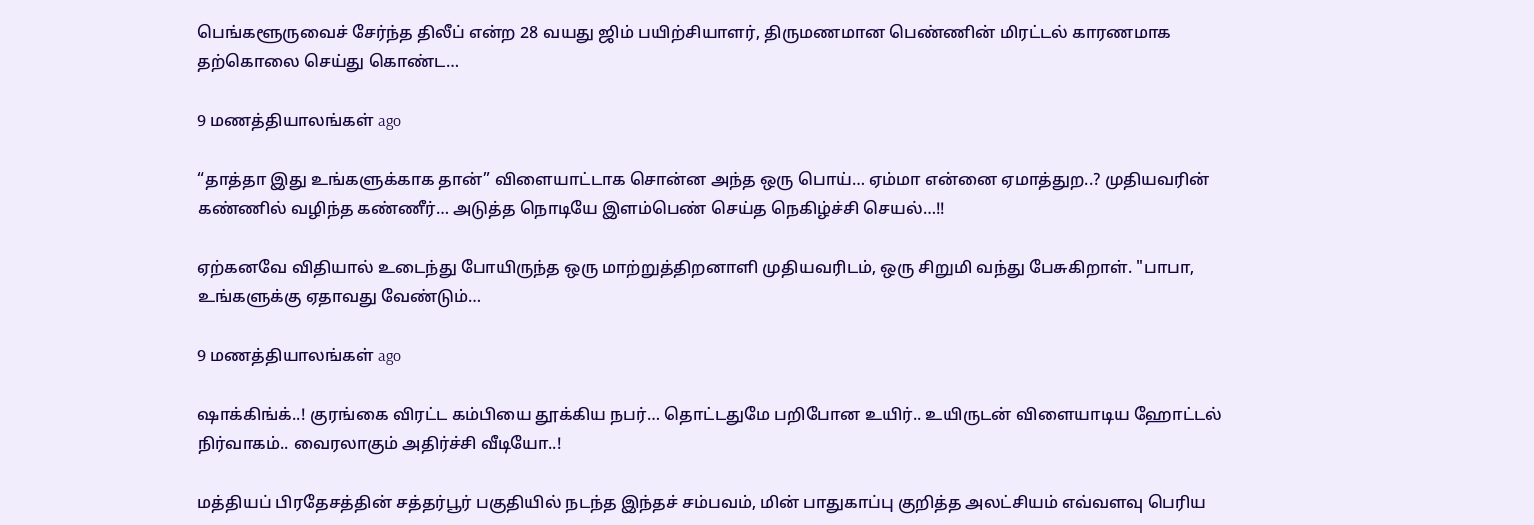பெங்களூருவைச் சேர்ந்த திலீப் என்ற 28 வயது ஜிம் பயிற்சியாளர், திருமணமான பெண்ணின் மிரட்டல் காரணமாக தற்கொலை செய்து கொண்ட…

9 மணத்தியாலங்கள் ago

“தாத்தா இது உங்களுக்காக தான்” விளையாட்டாக சொன்ன அந்த ஒரு பொய்… ஏம்மா என்னை ஏமாத்துற..? முதியவரின் கண்ணில் வழிந்த கண்ணீர்… அடுத்த நொடியே இளம்பெண் செய்த நெகிழ்ச்சி செயல்…!!

ஏற்கனவே விதியால் உடைந்து போயிருந்த ஒரு மாற்றுத்திறனாளி முதியவரிடம், ஒரு சிறுமி வந்து பேசுகிறாள். "பாபா, உங்களுக்கு ஏதாவது வேண்டும்…

9 மணத்தியாலங்கள் ago

ஷாக்கிங்க்..! குரங்கை விரட்ட கம்பியை தூக்கிய நபர்… தொட்டதுமே பறிபோன உயிர்.. உயிருடன் விளையாடிய ஹோட்டல் நிர்வாகம்.. வைரலாகும் அதிர்ச்சி வீடியோ..!

மத்தியப் பிரதேசத்தின் சத்தர்பூர் பகுதியில் நடந்த இந்தச் சம்பவம், மின் பாதுகாப்பு குறித்த அலட்சியம் எவ்வளவு பெரிய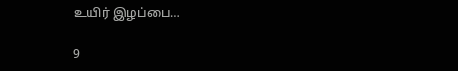உயிர் இழப்பை…

9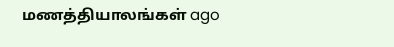மணத்தியாலங்கள் ago